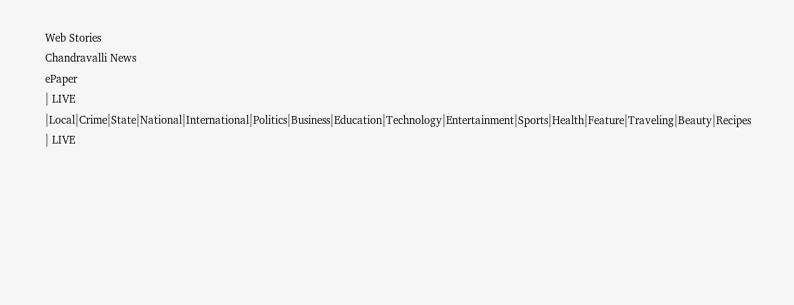Web Stories
Chandravalli News
ePaper
| LIVE |Local|Crime|State|National|International|Politics|Business|Education|Technology|Entertainment|Sports|Health|Feature|Traveling|Beauty|Recipes
| LIVE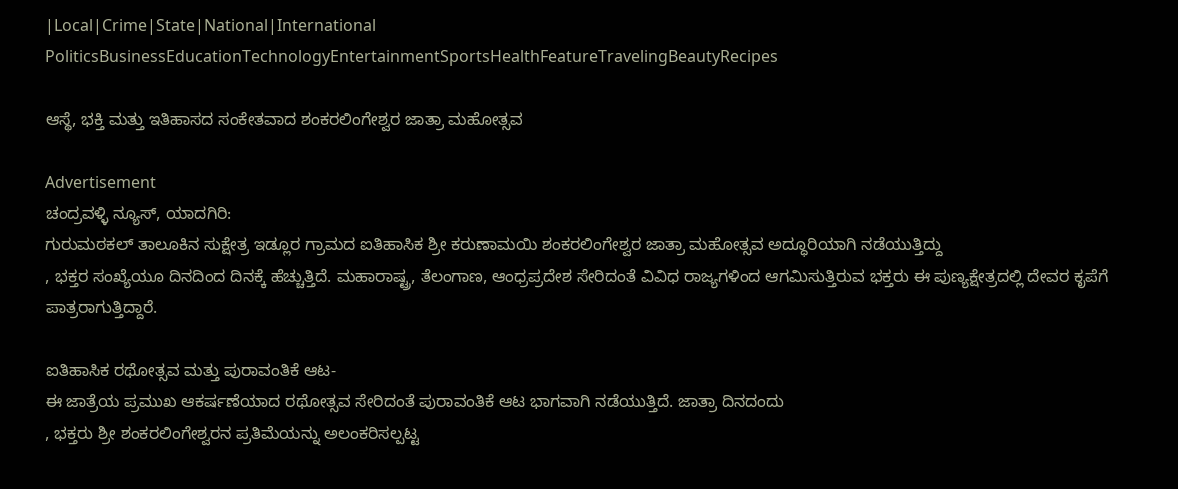|Local|Crime|State|National|International
PoliticsBusinessEducationTechnologyEntertainmentSportsHealthFeatureTravelingBeautyRecipes

ಆಸ್ಥೆ, ಭಕ್ತಿ ಮತ್ತು ಇತಿಹಾಸದ ಸಂಕೇತವಾದ ಶಂಕರಲಿಂಗೇಶ್ವರ ಜಾತ್ರಾ ಮಹೋತ್ಸವ

Advertisement
ಚಂದ್ರವಳ್ಳಿ ನ್ಯೂಸ್, ಯಾದಗಿರಿ:
ಗುರುಮಠಕಲ್ ತಾಲೂಕಿನ ಸುಕ್ಷೇತ್ರ ಇಡ್ಲೂರ ಗ್ರಾಮದ ಐತಿಹಾಸಿಕ ಶ್ರೀ ಕರುಣಾಮಯಿ ಶಂಕರಲಿಂಗೇಶ್ವರ ಜಾತ್ರಾ ಮಹೋತ್ಸವ ಅದ್ಧೂರಿಯಾಗಿ ನಡೆಯುತ್ತಿದ್ದು
, ಭಕ್ತರ ಸಂಖ್ಯೆಯೂ ದಿನದಿಂದ ದಿನಕ್ಕೆ ಹೆಚ್ಚುತ್ತಿದೆ. ಮಹಾರಾಷ್ಟ್ರ, ತೆಲಂಗಾಣ, ಆಂಧ್ರಪ್ರದೇಶ ಸೇರಿದಂತೆ ವಿವಿಧ ರಾಜ್ಯಗಳಿಂದ ಆಗಮಿಸುತ್ತಿರುವ ಭಕ್ತರು ಈ ಪುಣ್ಯಕ್ಷೇತ್ರದಲ್ಲಿ ದೇವರ ಕೃಪೆಗೆ ಪಾತ್ರರಾಗುತ್ತಿದ್ದಾರೆ.

ಐತಿಹಾಸಿಕ ರಥೋತ್ಸವ ಮತ್ತು ಪುರಾವಂತಿಕೆ ಆಟ-
ಈ ಜಾತ್ರೆಯ ಪ್ರಮುಖ ಆಕರ್ಷಣೆಯಾದ ರಥೋತ್ಸವ ಸೇರಿದಂತೆ ಪುರಾವಂತಿಕೆ ಆಟ ಭಾಗವಾಗಿ ನಡೆಯುತ್ತಿದೆ. ಜಾತ್ರಾ ದಿನದಂದು
, ಭಕ್ತರು ಶ್ರೀ ಶಂಕರಲಿಂಗೇಶ್ವರನ ಪ್ರತಿಮೆಯನ್ನು ಅಲಂಕರಿಸಲ್ಪಟ್ಟ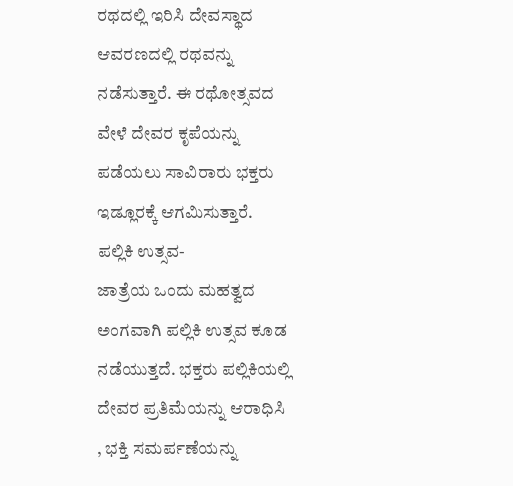ರಥದಲ್ಲಿ ಇರಿಸಿ ದೇವಸ್ಥಾದ ಆವರಣದಲ್ಲಿ ರಥವನ್ನು ನಡೆಸುತ್ತಾರೆ. ಈ ರಥೋತ್ಸವದ ವೇಳೆ ದೇವರ ಕೃಪೆಯನ್ನು ಪಡೆಯಲು ಸಾವಿರಾರು ಭಕ್ತರು ಇಡ್ಲೂರಕ್ಕೆ ಆಗಮಿಸುತ್ತಾರೆ.
ಪಲ್ಲಿಕಿ ಉತ್ಸವ-
ಜಾತ್ರೆಯ ಒಂದು ಮಹತ್ವದ ಅಂಗವಾಗಿ ಪಲ್ಲಿಕಿ ಉತ್ಸವ ಕೂಡ ನಡೆಯುತ್ತದೆ. ಭಕ್ತರು ಪಲ್ಲಿಕಿಯಲ್ಲಿ ದೇವರ ಪ್ರತಿಮೆಯನ್ನು ಆರಾಧಿಸಿ
, ಭಕ್ತಿ ಸಮರ್ಪಣೆಯನ್ನು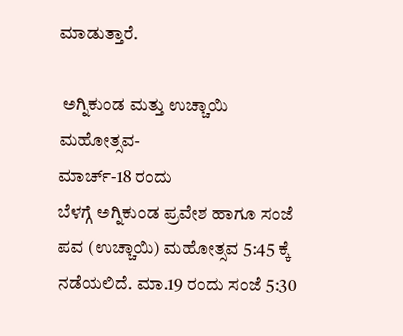ಮಾಡುತ್ತಾರೆ.

 ಅಗ್ನಿಕುಂಡ ಮತ್ತು ಉಚ್ಚಾಯಿ ಮಹೋತ್ಸವ-
ಮಾರ್ಚ್-18 ರಂದು
ಬೆಳಗ್ಗೆ ಅಗ್ನಿಕುಂಡ ಪ್ರವೇಶ ಹಾಗೂ ಸಂಜೆ ಪವ (ಉಚ್ಚಾಯಿ) ಮಹೋತ್ಸವ 5:45 ಕ್ಕೆ ನಡೆಯಲಿದೆ. ಮಾ.19 ರಂದು ಸಂಜೆ 5:30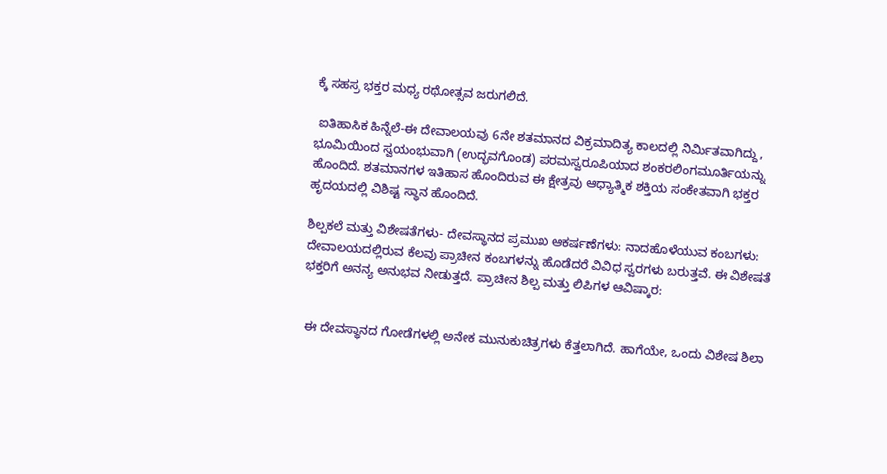ಕ್ಕೆ ಸಹಸ್ರ ಭಕ್ತರ ಮಧ್ಯ ರಥೋತ್ಸವ ಜರುಗಲಿದೆ.

 ಐತಿಹಾಸಿಕ ಹಿನ್ನೆಲೆ-ಈ ದೇವಾಲಯವು 6ನೇ ಶತಮಾನದ ವಿಕ್ರಮಾದಿತ್ಯ ಕಾಲದಲ್ಲಿ ನಿರ್ಮಿತವಾಗಿದ್ದು, ಭೂಮಿಯಿಂದ ಸ್ವಯಂಭುವಾಗಿ (ಉದ್ಭವಗೊಂಡ) ಪರಮಸ್ವರೂಪಿಯಾದ ಶಂಕರಲಿಂಗಮೂರ್ತಿಯನ್ನು ಹೊಂದಿದೆ. ಶತಮಾನಗಳ ಇತಿಹಾಸ ಹೊಂದಿರುವ ಈ ಕ್ಷೇತ್ರವು ಆಧ್ಯಾತ್ಮಿಕ ಶಕ್ತಿಯ ಸಂಕೇತವಾಗಿ ಭಕ್ತರ ಹೃದಯದಲ್ಲಿ ವಿಶಿಷ್ಟ ಸ್ಥಾನ ಹೊಂದಿದೆ.

ಶಿಲ್ಪಕಲೆ ಮತ್ತು ವಿಶೇಷತೆಗಳು- ದೇವಸ್ಥಾನದ ಪ್ರಮುಖ ಆಕರ್ಷಣೆಗಳು: ನಾದಹೊಳೆಯುವ ಕಂಬಗಳು:
ದೇವಾಲಯದಲ್ಲಿರುವ ಕೆಲವು ಪ್ರಾಚೀನ ಕಂಬಗಳನ್ನು ಹೊಡೆದರೆ ವಿವಿಧ ಸ್ವರಗಳು ಬರುತ್ತವೆ. ಈ ವಿಶೇಷತೆ ಭಕ್ತರಿಗೆ ಅನನ್ಯ ಅನುಭವ ನೀಡುತ್ತದೆ. ಪ್ರಾಚೀನ ಶಿಲ್ಪ ಮತ್ತು ಲಿಪಿಗಳ ಆವಿಷ್ಕಾರ:


 ಈ ದೇವಸ್ಥಾನದ ಗೋಡೆಗಳಲ್ಲಿ ಅನೇಕ ಮುನುಕುಚಿತ್ರಗಳು ಕೆತ್ತಲಾಗಿದೆ. ಹಾಗೆಯೇ, ಒಂದು ವಿಶೇಷ ಶಿಲಾ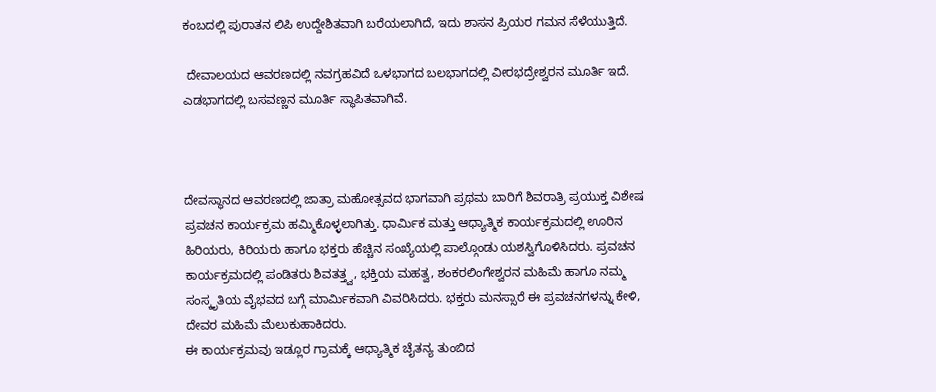ಕಂಬದಲ್ಲಿ ಪುರಾತನ ಲಿಪಿ ಉದ್ದೇಶಿತವಾಗಿ ಬರೆಯಲಾಗಿದೆ, ಇದು ಶಾಸನ ಪ್ರಿಯರ ಗಮನ ಸೆಳೆಯುತ್ತಿದೆ.

 ದೇವಾಲಯದ ಆವರಣದಲ್ಲಿ ನವಗ್ರಹವಿದೆ ಒಳಭಾಗದ ಬಲಭಾಗದಲ್ಲಿ ವೀರಭದ್ರೇಶ್ವರನ ಮೂರ್ತಿ ಇದೆ. ಎಡಭಾಗದಲ್ಲಿ ಬಸವಣ್ಣನ ಮೂರ್ತಿ ಸ್ಥಾಪಿತವಾಗಿವೆ.



ದೇವಸ್ಥಾನದ ಆವರಣದಲ್ಲಿ ಜಾತ್ರಾ ಮಹೋತ್ಸವದ ಭಾಗವಾಗಿ ಪ್ರಥಮ ಬಾರಿಗೆ ಶಿವರಾತ್ರಿ ಪ್ರಯುಕ್ತ ವಿಶೇಷ ಪ್ರವಚನ ಕಾರ್ಯಕ್ರಮ ಹಮ್ಮಿಕೊಳ್ಳಲಾಗಿತ್ತು. ಧಾರ್ಮಿಕ ಮತ್ತು ಆಧ್ಯಾತ್ಮಿಕ ಕಾರ್ಯಕ್ರಮದಲ್ಲಿ ಊರಿನ ಹಿರಿಯರು, ಕಿರಿಯರು ಹಾಗೂ ಭಕ್ತರು ಹೆಚ್ಚಿನ ಸಂಖ್ಯೆಯಲ್ಲಿ ಪಾಲ್ಗೊಂಡು ಯಶಸ್ವಿಗೊಳಿಸಿದರು. ಪ್ರವಚನ ಕಾರ್ಯಕ್ರಮದಲ್ಲಿ ಪಂಡಿತರು ಶಿವತತ್ತ್ವ, ಭಕ್ತಿಯ ಮಹತ್ವ, ಶಂಕರಲಿಂಗೇಶ್ವರನ ಮಹಿಮೆ ಹಾಗೂ ನಮ್ಮ ಸಂಸ್ಕೃತಿಯ ವೈಭವದ ಬಗ್ಗೆ ಮಾರ್ಮಿಕವಾಗಿ ವಿವರಿಸಿದರು. ಭಕ್ತರು ಮನಸ್ಸಾರೆ ಈ ಪ್ರವಚನಗಳನ್ನು ಕೇಳಿ, ದೇವರ ಮಹಿಮೆ ಮೆಲುಕುಹಾಕಿದರು.
ಈ ಕಾರ್ಯಕ್ರಮವು ಇಡ್ಲೂರ ಗ್ರಾಮಕ್ಕೆ ಆಧ್ಯಾತ್ಮಿಕ ಚೈತನ್ಯ ತುಂಬಿದ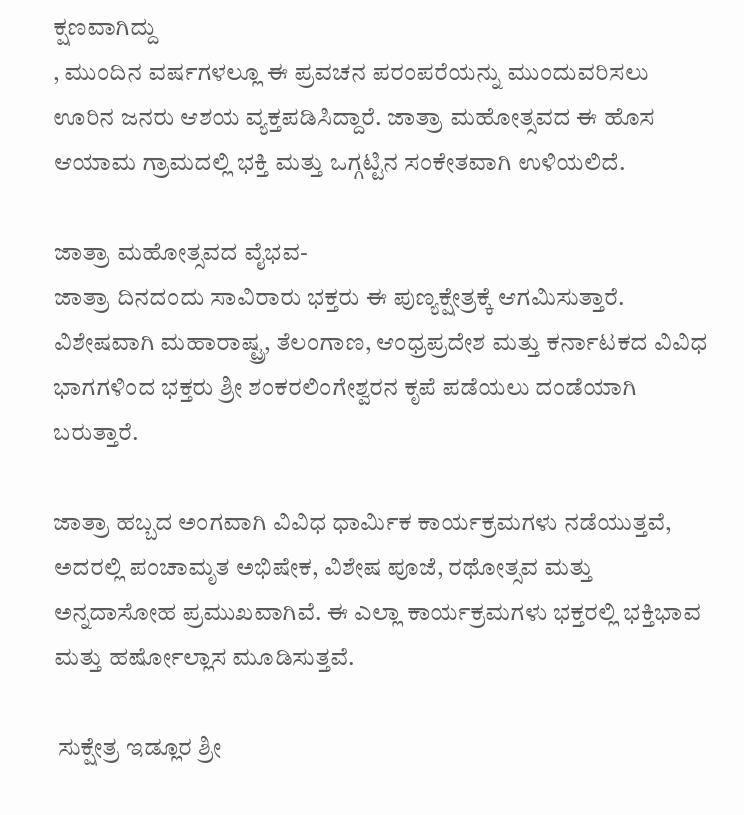ಕ್ಷಣವಾಗಿದ್ದು
, ಮುಂದಿನ ವರ್ಷಗಳಲ್ಲೂ ಈ ಪ್ರವಚನ ಪರಂಪರೆಯನ್ನು ಮುಂದುವರಿಸಲು ಊರಿನ ಜನರು ಆಶಯ ವ್ಯಕ್ತಪಡಿಸಿದ್ದಾರೆ. ಜಾತ್ರಾ ಮಹೋತ್ಸವದ ಈ ಹೊಸ ಆಯಾಮ ಗ್ರಾಮದಲ್ಲಿ ಭಕ್ತಿ ಮತ್ತು ಒಗ್ಗಟ್ಟಿನ ಸಂಕೇತವಾಗಿ ಉಳಿಯಲಿದೆ.

ಜಾತ್ರಾ ಮಹೋತ್ಸವದ ವೈಭವ-
ಜಾತ್ರಾ ದಿನದಂದು ಸಾವಿರಾರು ಭಕ್ತರು ಈ ಪುಣ್ಯಕ್ಷೇತ್ರಕ್ಕೆ ಆಗಮಿಸುತ್ತಾರೆ. ವಿಶೇಷವಾಗಿ ಮಹಾರಾಷ್ಟ್ರ, ತೆಲಂಗಾಣ, ಆಂಧ್ರಪ್ರದೇಶ ಮತ್ತು ಕರ್ನಾಟಕದ ವಿವಿಧ ಭಾಗಗಳಿಂದ ಭಕ್ತರು ಶ್ರೀ ಶಂಕರಲಿಂಗೇಶ್ವರನ ಕೃಪೆ ಪಡೆಯಲು ದಂಡೆಯಾಗಿ ಬರುತ್ತಾರೆ.

ಜಾತ್ರಾ ಹಬ್ಬದ ಅಂಗವಾಗಿ ವಿವಿಧ ಧಾರ್ಮಿಕ ಕಾರ್ಯಕ್ರಮಗಳು ನಡೆಯುತ್ತವೆ, ಅದರಲ್ಲಿ ಪಂಚಾಮೃತ ಅಭಿಷೇಕ, ವಿಶೇಷ ಪೂಜೆ, ರಥೋತ್ಸವ ಮತ್ತು ಅನ್ನದಾಸೋಹ ಪ್ರಮುಖವಾಗಿವೆ. ಈ ಎಲ್ಲಾ ಕಾರ್ಯಕ್ರಮಗಳು ಭಕ್ತರಲ್ಲಿ ಭಕ್ತಿಭಾವ ಮತ್ತು ಹರ್ಷೋಲ್ಲಾಸ ಮೂಡಿಸುತ್ತವೆ.

 ಸುಕ್ಷೇತ್ರ ಇಡ್ಲೂರ ಶ್ರೀ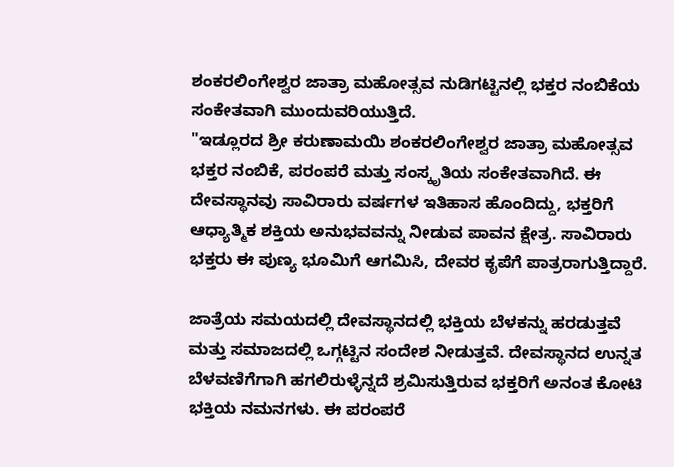ಶಂಕರಲಿಂಗೇಶ್ವರ ಜಾತ್ರಾ ಮಹೋತ್ಸವ ನುಡಿಗಟ್ಟಿನಲ್ಲಿ ಭಕ್ತರ ನಂಬಿಕೆಯ ಸಂಕೇತವಾಗಿ ಮುಂದುವರಿಯುತ್ತಿದೆ.
"ಇಡ್ಲೂರದ ಶ್ರೀ ಕರುಣಾಮಯಿ ಶಂಕರಲಿಂಗೇಶ್ವರ ಜಾತ್ರಾ ಮಹೋತ್ಸವ ಭಕ್ತರ ನಂಬಿಕೆ, ಪರಂಪರೆ ಮತ್ತು ಸಂಸ್ಕೃತಿಯ ಸಂಕೇತವಾಗಿದೆ. ಈ ದೇವಸ್ಥಾನವು ಸಾವಿರಾರು ವರ್ಷಗಳ ಇತಿಹಾಸ ಹೊಂದಿದ್ದು, ಭಕ್ತರಿಗೆ ಆಧ್ಯಾತ್ಮಿಕ ಶಕ್ತಿಯ ಅನುಭವವನ್ನು ನೀಡುವ ಪಾವನ ಕ್ಷೇತ್ರ. ಸಾವಿರಾರು ಭಕ್ತರು ಈ ಪುಣ್ಯ ಭೂಮಿಗೆ ಆಗಮಿಸಿ, ದೇವರ ಕೃಪೆಗೆ ಪಾತ್ರರಾಗುತ್ತಿದ್ದಾರೆ.

ಜಾತ್ರೆಯ ಸಮಯದಲ್ಲಿ ದೇವಸ್ಥಾನದಲ್ಲಿ ಭಕ್ತಿಯ ಬೆಳಕನ್ನು ಹರಡುತ್ತವೆ ಮತ್ತು ಸಮಾಜದಲ್ಲಿ ಒಗ್ಗಟ್ಟಿನ ಸಂದೇಶ ನೀಡುತ್ತವೆ. ದೇವಸ್ಥಾನದ ಉನ್ನತ ಬೆಳವಣಿಗೆಗಾಗಿ ಹಗಲಿರುಳ್ಳೆನ್ನದೆ ಶ್ರಮಿಸುತ್ತಿರುವ ಭಕ್ತರಿಗೆ ಅನಂತ ಕೋಟಿ ಭಕ್ತಿಯ ನಮನಗಳು. ಈ ಪರಂಪರೆ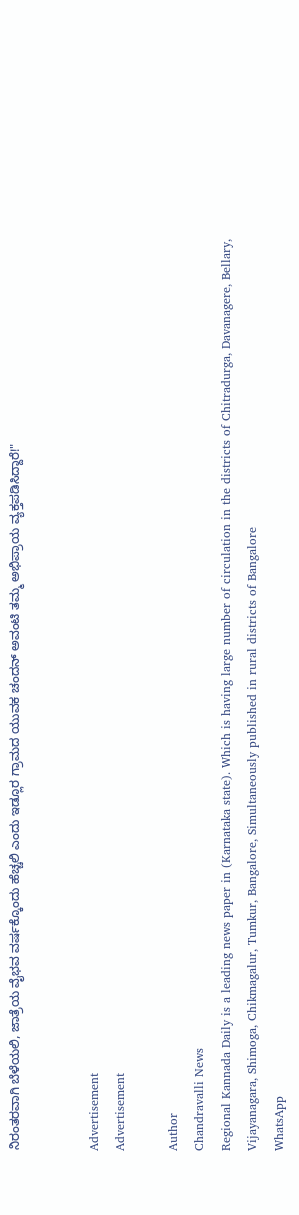ನಿರಂತರವಾಗಿ ಬೆಳೆಯಲಿ, ಜಾತ್ರೆಯ ವೈಭವ ವರ್ಷಕ್ಕೊಂದು ಹೆಚ್ಚಲಿ ಎಂದು ಇಡ್ಲೂರ ಗ್ರಾಮದ ಯುವಕ ಚಂದನ್ ಅವಂಟಿ ತಮ್ಮ ಅಭಿಪ್ರಾಯ ವ್ಯಕ್ತಪಡಿಸಿದ್ದಾರೆ!"


Advertisement
Advertisement

Author
Chandravalli News
Regional Kannada Daily is a leading news paper in (Karnataka state). Which is having large number of circulation in the districts of Chitradurga, Davanagere, Bellary, Vijayanagara, Shimoga, Chikmagalur, Tumkur, Bangalore, Simultaneously published in rural districts of Bangalore
WhatsApp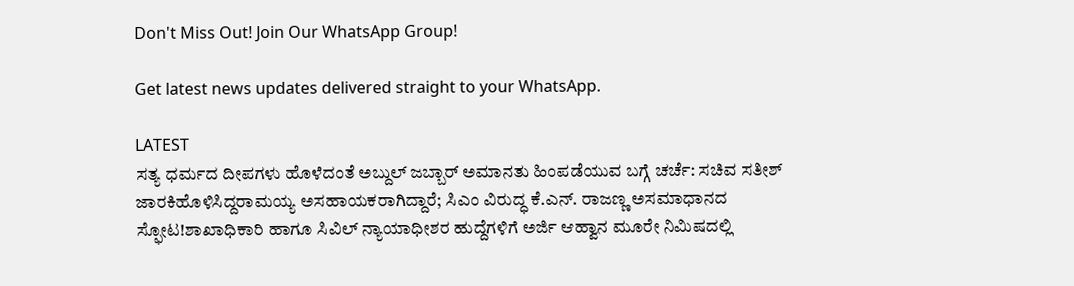Don't Miss Out! Join Our WhatsApp Group!

Get latest news updates delivered straight to your WhatsApp.

LATEST
ಸತ್ಯ ಧರ್ಮದ ದೀಪಗಳು ಹೊಳೆದಂತೆ ಅಬ್ದುಲ್ ಜಬ್ಬಾರ್ ಅಮಾನತು ಹಿಂಪಡೆಯುವ ಬಗ್ಗೆ ಚರ್ಚೆ: ಸಚಿವ ಸತೀಶ್ ಜಾರಕಿಹೊಳಿಸಿದ್ದರಾಮಯ್ಯ ಅಸಹಾಯಕರಾಗಿದ್ದಾರೆ; ಸಿಎಂ ವಿರುದ್ಧ ಕೆ.ಎನ್. ರಾಜಣ್ಣ ಅಸಮಾಧಾನದ ಸ್ಫೋಟ!ಶಾಖಾಧಿಕಾರಿ ಹಾಗೂ ಸಿವಿಲ್ ನ್ಯಾಯಾಧೀಶರ ಹುದ್ದೆಗಳಿಗೆ ಅರ್ಜಿ ಆಹ್ವಾನ ಮೂರೇ ನಿಮಿಷದಲ್ಲಿ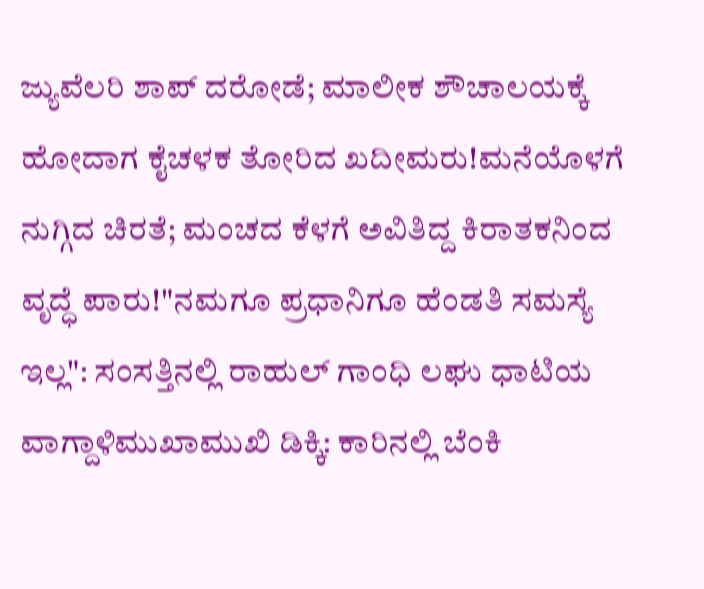ಜ್ಯುವೆಲರಿ ಶಾಪ್ ದರೋಡೆ; ಮಾಲೀಕ ಶೌಚಾಲಯಕ್ಕೆ ಹೋದಾಗ ಕೈಚಳಕ ತೋರಿದ ಖದೀಮರು!ಮನೆಯೊಳಗೆ ನುಗ್ಗಿದ ಚಿರತೆ; ಮಂಚದ ಕೆಳಗೆ ಅವಿತಿದ್ದ ಕಿರಾತಕನಿಂದ ವೃದ್ಧೆ ಪಾರು!"ನಮಗೂ ಪ್ರಧಾನಿಗೂ ಹೆಂಡತಿ ಸಮಸ್ಯೆ ಇಲ್ಲ": ಸಂಸತ್ತಿನಲ್ಲಿ ರಾಹುಲ್ ಗಾಂಧಿ ಲಘು ಧಾಟಿಯ ವಾಗ್ದಾಳಿಮುಖಾಮುಖಿ ಡಿಕ್ಕಿ: ಕಾರಿನಲ್ಲಿ ಬೆಂಕಿ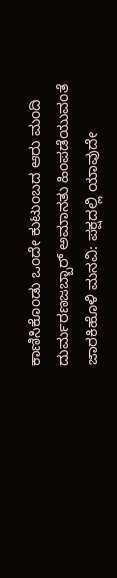ಕಾಣಿಸಿಕೊಂಡು ಒಂದೇ ಕುಟುಂಬದ ಆರು ಮಂದಿ ದುರ್ಮರಣಜಬ್ಬಾರ್ ಅಮಾನತು ಹಿಂಪಡೆಯುವಂತೆ ಜಾರಕಿಹೊಳಿ ಮನವಿ: ಪಕ್ಷದಲ್ಲಿ ಯಾವುದೇ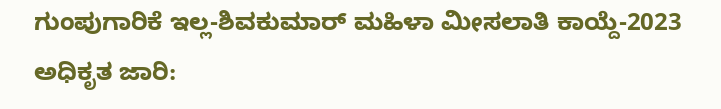ಗುಂಪುಗಾರಿಕೆ ಇಲ್ಲ-ಶಿವಕುಮಾರ್ ಮಹಿಳಾ ಮೀಸಲಾತಿ ಕಾಯ್ದೆ-2023 ಅಧಿಕೃತ ಜಾರಿ: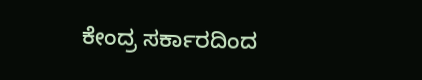ಕೇಂದ್ರ ಸರ್ಕಾರದಿಂದ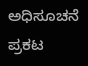ಅಧಿಸೂಚನೆ ಪ್ರಕಟ